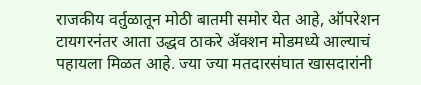राजकीय वर्तुळातून मोठी बातमी समोर येत आहे, ऑपरेशन टायगरनंतर आता उद्धव ठाकरे ॲक्शन मोडमध्ये आल्याचं पहायला मिळत आहे. ज्या ज्या मतदारसंघात खासदारांनी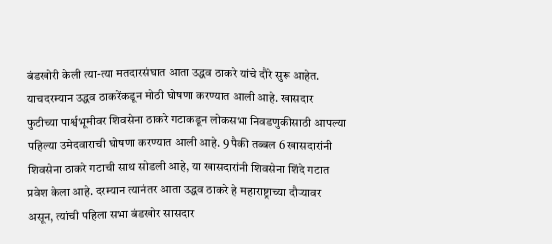बंडखोरी केली त्या-त्या मतदारसंघात आता उद्धव ठाकरे यांचे दौरे सुरू आहेत. याचदरम्यान उद्धव ठाकरेंकडून मोठी घोषणा करण्यात आली आहे. खासदार फुटीच्या पार्श्वभूमीवर शिवसेना ठाकरे गटाकडून लोकसभा निवडणुकीसाठी आपल्या पहिल्या उमेदवाराची घोषणा करण्यात आली आहे. 9 पैकी तब्बल 6 खासदारांनी शिवसेना ठाकरे गटाची साथ सोडली आहे, या खासदारांनी शिवसेना शिंदे गटात प्रवेश केला आहे. दरम्यान त्यानंतर आता उद्धव ठाकरे हे महाराष्ट्राच्या दौऱ्यावर असून, त्यांची पहिला सभा बंडखोर सासदार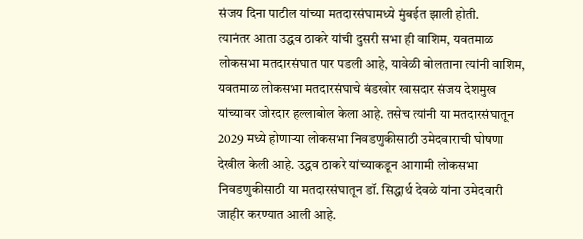संजय दिना पाटील यांच्या मतदारसंघामध्ये मुंबईत झाली होती.
त्यानंतर आता उद्धव ठाकरे यांची दुसरी सभा ही वाशिम, यवतमाळ लोकसभा मतदारसंघात पार पडली आहे, यावेळी बोलताना त्यांनी वाशिम, यवतमाळ लोकसभा मतदारसंघाचे बंडखोर खासदार संजय देशमुख यांच्यावर जोरदार हल्लाबोल केला आहे. तसेच त्यांनी या मतदारसंघातून 2029 मध्ये होणाऱ्या लोकसभा निवडणुकीसाठी उमेदवाराची घोषणा देखील केली आहे. उद्धव ठाकरे यांच्याकडून आगामी लोकसभा निवडणुकीसाठी या मतदारसंघातून डॉ. सिद्धार्थ देवळे यांना उमेदवारी जाहीर करण्यात आली आहे.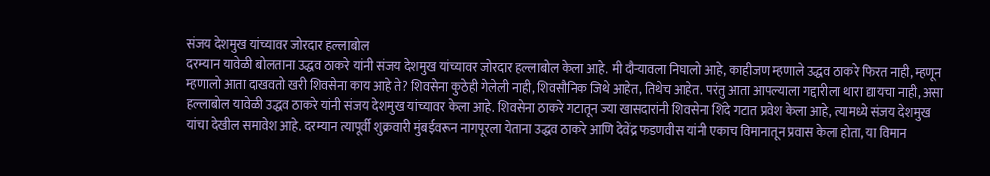संजय देशमुख यांच्यावर जोरदार हल्लाबोल
दरम्यान यावेळी बोलताना उद्धव ठाकरे यांनी संजय देशमुख यांच्यावर जोरदार हल्लाबोल केला आहे. मी दौऱ्यावला निघालो आहे, काहीजण म्हणाले उद्धव ठाकरे फिरत नाही, म्हणून म्हणालो आता दाखवतो खरी शिवसेना काय आहे ते? शिवसेना कुठेही गेलेली नाही, शिवसौनिक जिथे आहेत, तिथेच आहेत. परंतु आता आपल्याला गद्दारीला थारा द्यायचा नाही, असा हल्लाबोल यावेळी उद्धव ठाकरे यांनी संजय देशमुख यांच्यावर केला आहे. शिवसेना ठाकरे गटातून ज्या खासदारांनी शिवसेना शिंदे गटात प्रवेश केला आहे, त्यामध्ये संजय देशमुख यांचा देखील समावेश आहे. दरम्यान त्यापूर्वी शुक्रवारी मुंबईवरून नागपूरला येताना उद्धव ठाकरे आणि देवेंद्र फडणवीस यांनी एकाच विमानातून प्रवास केला होता, या विमान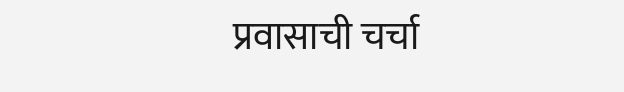प्रवासाची चर्चा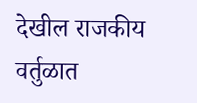देखील राजकीय वर्तुळात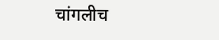चांगलीच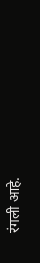रंगली आहे.